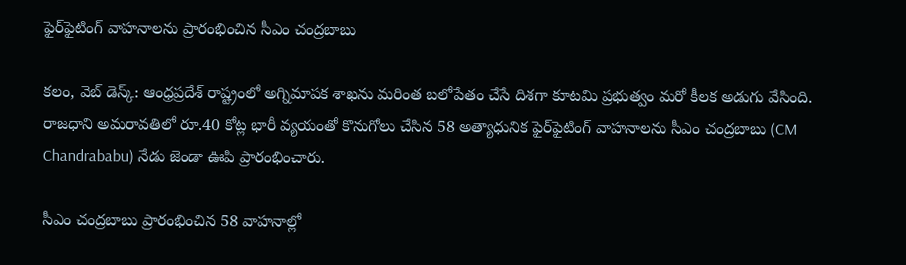ఫైర్‌ఫైటింగ్ వాహనాలను ప్రారంభించిన సీఎం చంద్రబాబు

కలం, వెబ్ డెస్క్: ఆంధ్రప్రదేశ్ రాష్ట్రంలో అగ్నిమాపక శాఖను మరింత బలోపేతం చేసే దిశగా కూటమి ప్రభుత్వం మరో కీలక అడుగు వేసింది. రాజధాని అమరావతిలో రూ.40 కోట్ల భారీ వ్యయంతో కొనుగోలు చేసిన 58 అత్యాధునిక ఫైర్‌ఫైటింగ్ వాహనాలను సీఎం చంద్రబాబు (CM Chandrababu) నేడు జెండా ఊపి ప్రారంభించారు.

సీఎం చంద్రబాబు ప్రారంభించిన 58 వాహనాల్లో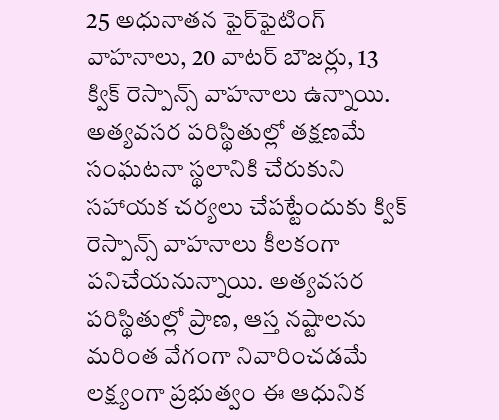25 అధునాతన ఫైర్‌ఫైటింగ్ వాహనాలు, 20 వాటర్ బౌజర్లు, 13 క్విక్ రెస్పాన్స్ వాహనాలు ఉన్నాయి. అత్యవసర పరిస్థితుల్లో తక్షణమే సంఘటనా స్థలానికి చేరుకుని సహాయక చర్యలు చేపట్టేందుకు క్విక్ రెస్పాన్స్ వాహనాలు కీలకంగా పనిచేయనున్నాయి. అత్యవసర పరిస్థితుల్లో ప్రాణ, ఆస్త నష్టాలను మరింత వేగంగా నివారించడమే లక్ష్యంగా ప్రభుత్వం ఈ ఆధునిక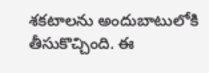శకటాలను అందుబాటులోకి తీసుకొచ్చింది. ఈ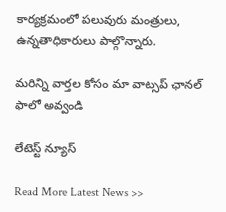కార్యక్రమంలో పలువురు మంత్రులు, ఉన్నతాధికారులు పాల్గొన్నారు.

మ‌రిన్ని వార్త‌ల కోసం మా వాట్స‌ప్ ఛాన‌ల్ ఫాలో అవ్వండి

లేటెస్ట్ న్యూస్‌

Read More Latest News >>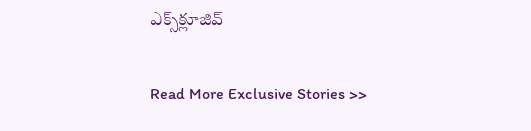ఎక్స్‌క్లూజివ్‌

Read More Exclusive Stories >>